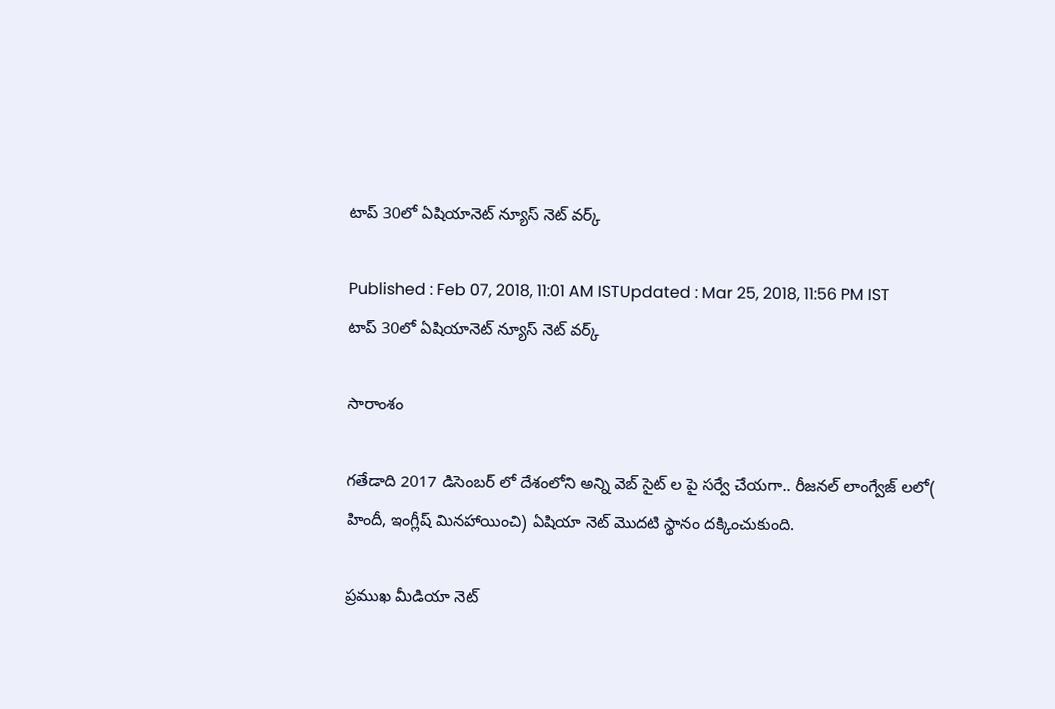టాప్ 30లో ఏషియానెట్ న్యూస్ నెట్ వర్క్

Published : Feb 07, 2018, 11:01 AM ISTUpdated : Mar 25, 2018, 11:56 PM IST
టాప్ 30లో ఏషియానెట్ న్యూస్ నెట్ వర్క్

సారాంశం

గతేడాది 2017 డిసెంబర్ లో దేశంలోని అన్ని వెబ్ సైట్ ల పై సర్వే చేయగా.. రీజనల్ లాంగ్వేజ్ లలో( హిందీ, ఇంగ్లీష్ మినహాయించి) ఏషియా నెట్ మొదటి స్థానం దక్కించుకుంది.

ప్రముఖ మీడియా నెట్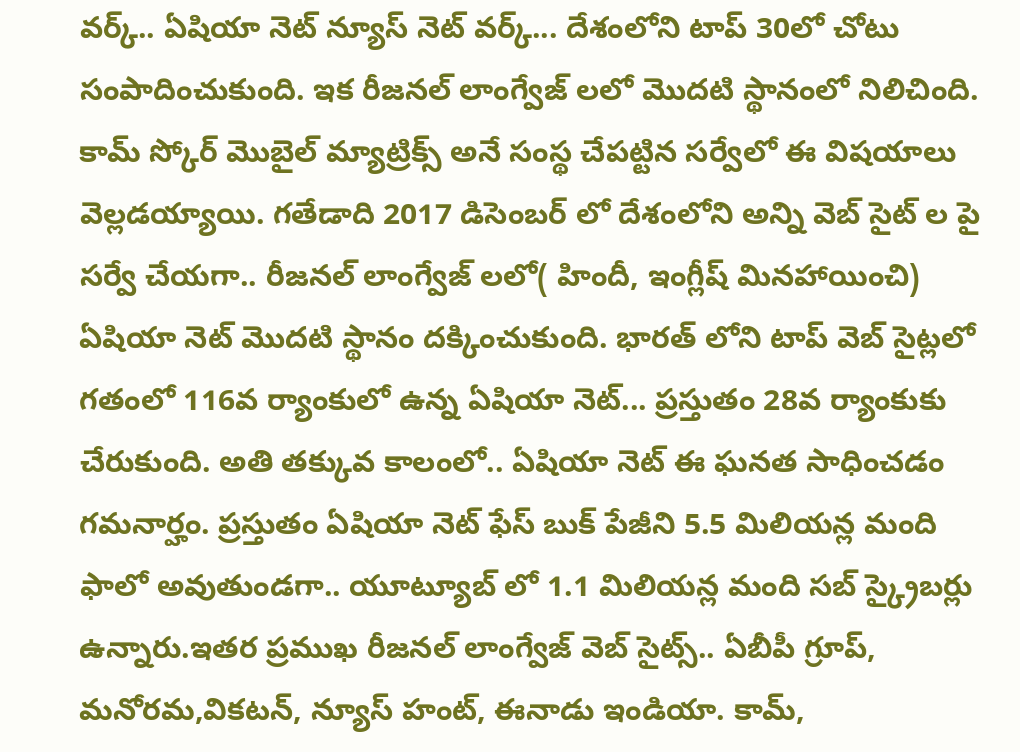వర్క్.. ఏషియా నెట్ న్యూస్ నెట్ వర్క్... దేశంలోని టాప్ 30లో చోటు సంపాదించుకుంది. ఇక రీజనల్ లాంగ్వేజ్ లలో మొదటి స్థానంలో నిలిచింది. కామ్ స్కోర్ మొబైల్ మ్యాట్రిక్స్ అనే సంస్థ చేపట్టిన సర్వేలో ఈ విషయాలు వెల్లడయ్యాయి. గతేడాది 2017 డిసెంబర్ లో దేశంలోని అన్ని వెబ్ సైట్ ల పై సర్వే చేయగా.. రీజనల్ లాంగ్వేజ్ లలో( హిందీ, ఇంగ్లీష్ మినహాయించి) ఏషియా నెట్ మొదటి స్థానం దక్కించుకుంది. భారత్ లోని టాప్ వెబ్ సైట్లలో గతంలో 116వ ర్యాంకులో ఉన్న ఏషియా నెట్... ప్రస్తుతం 28వ ర్యాంకుకు చేరుకుంది. అతి తక్కువ కాలంలో.. ఏషియా నెట్ ఈ ఘనత సాధించడం గమనార్హం. ప్రస్తుతం ఏషియా నెట్ ఫేస్ బుక్ పేజీని 5.5 మిలియన్ల మంది ఫాలో అవుతుండగా.. యూట్యూబ్ లో 1.1 మిలియన్ల మంది సబ్ స్క్రైబర్లు ఉన్నారు.ఇతర ప్రముఖ రీజనల్ లాంగ్వేజ్ వెబ్ సైట్స్.. ఏబీపీ గ్రూప్, మనోరమ,వికటన్, న్యూస్ హంట్, ఈనాడు ఇండియా. కామ్,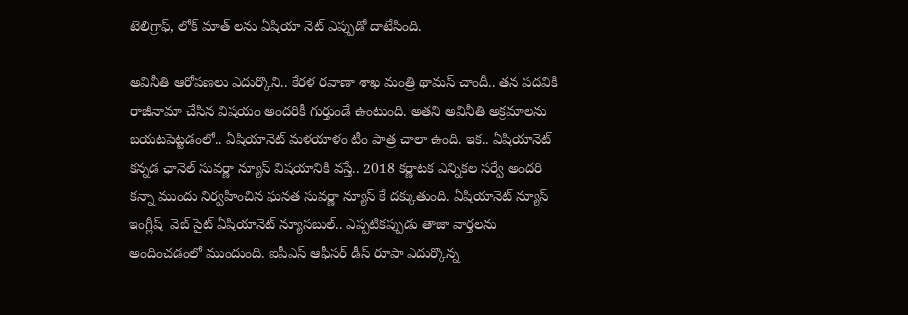టెలిగ్రాఫ్, లోక్ మాత్ లను ఏషియా నెట్ ఎప్పుడో దాటేసింది.

అవినీతి ఆరోపణలు ఎదుర్కొని.. కేరళ రవాణా శాఖ మంత్రి థామస్ చాందీ.. తన పదవికి రాజీనామా చేసిన విషయం అందరికీ గుర్తుండే ఉంటుంది. అతని అవినీతి అక్రమాలను బయటపెట్టడంలో.. ఏషియానెట్ మళయాళం టీం పాత్ర చాలా ఉంది. ఇక.. ఏషియానెట్ కన్నడ ఛానెల్ సువర్ణా న్యూస్ విషయానికి వస్తే.. 2018 కర్ణాటక ఎన్నికల సర్వే అందరి కన్నా ముందు నిర్వహించిన ఘనత సువర్ణా న్యూస్ కే దక్కుతుంది. ఏషియానెట్ న్యూస్ ఇంగ్లీష్  వెబ్ సైట్ ఏషియానెట్ న్యూసబుల్.. ఎప్పటికప్పుడు తాజా వార్తలను అందించడంలో ముందుంది. ఐపీఎస్ ఆఫీసర్ డీస్ రూపా ఎదుర్కొన్న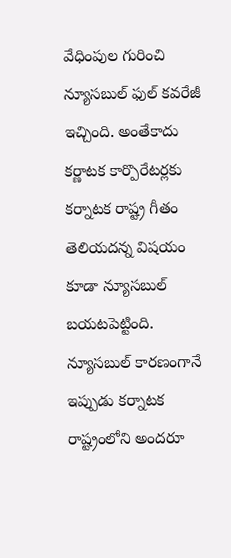వేధింపుల గురించి న్యూసబుల్ ఫుల్ కవరేజీ ఇచ్చింది. అంతేకాదు కర్ణాటక కార్పొరేటర్లకు కర్నాటక రాష్ట్ర గీతం తెలియదన్న విషయం కూడా న్యూసబుల్ బయటపెట్టింది. న్యూసబుల్ కారణంగానే ఇప్పుడు కర్నాటక రాష్ట్రంలోని అందరూ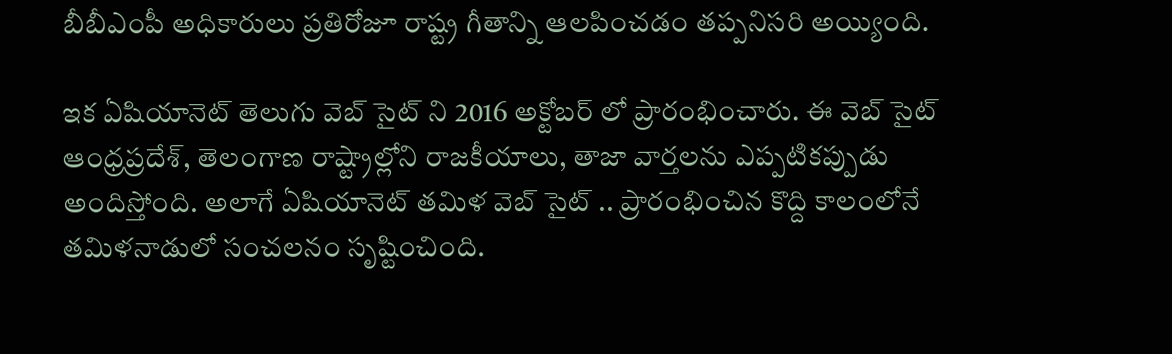బీబీఎంపీ అధికారులు ప్రతిరోజూ రాష్ట్ర గీతాన్ని ఆలపించడం తప్పనిసరి అయ్యింది.

ఇక ఏషియానెట్ తెలుగు వెబ్ సైట్ ని 2016 అక్టోబర్ లో ప్రారంభించారు. ఈ వెబ్ సైట్  ఆంధ్రప్రదేశ్, తెలంగాణ రాష్ట్రాల్లోని రాజకీయాలు, తాజా వార్తలను ఎప్పటికప్పుడు అందిస్తోంది. అలాగే ఏషియానెట్ తమిళ వెబ్ సైట్ .. ప్రారంభించిన కొద్ది కాలంలోనే తమిళనాడులో సంచలనం సృష్టించింది.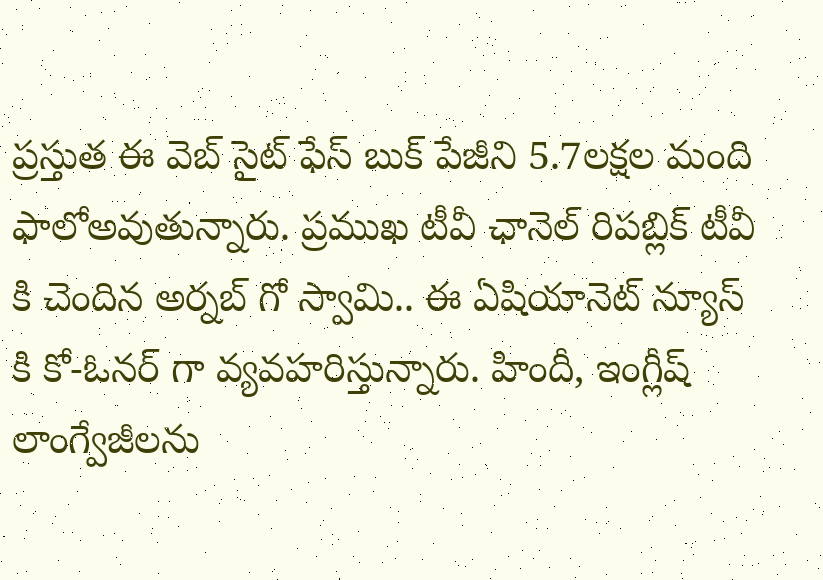ప్రస్తుత ఈ వెబ్ సైట్ ఫేస్ బుక్ పేజీని 5.7లక్షల మంది ఫాలోఅవుతున్నారు. ప్రముఖ టీవీ ఛానెల్ రిపబ్లిక్ టీవీ కి చెందిన అర్నబ్ గో స్వామి.. ఈ ఏషియానెట్ న్యూస్ కి కో-ఓనర్ గా వ్యవహరిస్తున్నారు. హిందీ, ఇంగ్లీష్  లాంగ్వేజీలను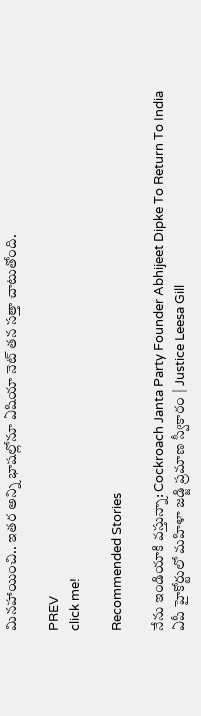మినహాయించి.. ఇతర అన్ని భాషల్లోనూ ఏషియా నెట్ తన సత్తా చాటుతోంది.

PREV
click me!

Recommended Stories

నేను ఇండియాకి వస్తున్నా: Cockroach Janta Party Founder Abhijeet Dipke To Return To India
ఏపీ హైకోర్టులో మహిళా జడ్జి ప్రమాణ స్వీకారం | Justice Leesa Gill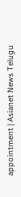appointment | Asianet News Telugu